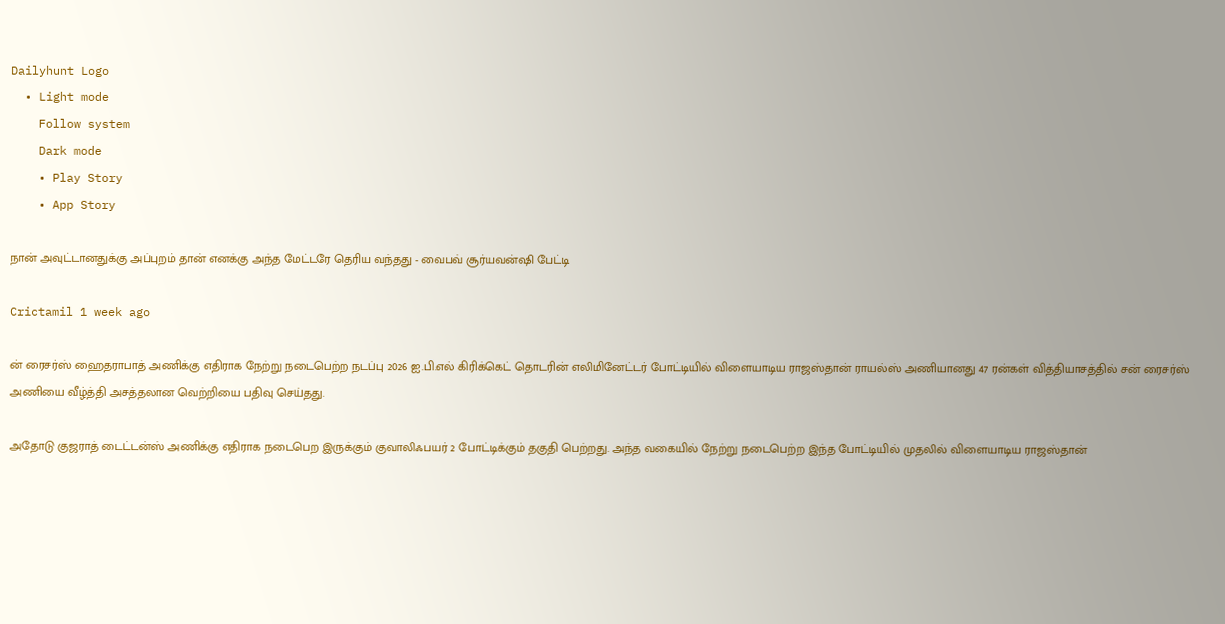Dailyhunt Logo
  • Light mode
    Follow system
    Dark mode
    • Play Story
    • App Story

நான் அவுட்டானதுக்கு அப்புறம் தான் எனக்கு அந்த மேட்டரே தெரிய வந்தது - வைபவ் சூர்யவன்ஷி பேட்டி

Crictamil 1 week ago

ன் ரைசர்ஸ் ஹைதராபாத் அணிக்கு எதிராக நேற்று நடைபெற்ற நடப்பு 2026 ஐ.பி.எல் கிரிக்கெட் தொடரின் எலிமினேட்டர் போட்டியில் விளையாடிய ராஜஸ்தான் ராயல்ஸ் அணியானது 47 ரன்கள் வித்தியாசத்தில் சன் ரைசர்ஸ் அணியை வீழ்த்தி அசத்தலான வெற்றியை பதிவு செய்தது.

அதோடு குஜராத் டைட்டன்ஸ் அணிக்கு எதிராக நடைபெற இருக்கும் குவாலிஃபயர் 2 போட்டிக்கும் தகுதி பெற்றது. அந்த வகையில் நேற்று நடைபெற்ற இந்த போட்டியில் முதலில் விளையாடிய ராஜஸ்தான்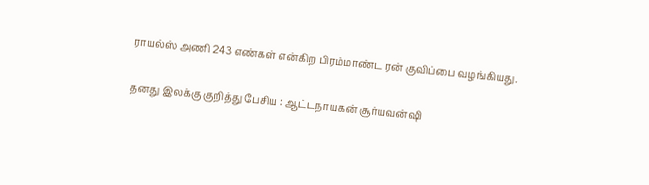ராயல்ஸ் அணி 243 எண்கள் என்கிற பிரம்மாண்ட ரன் குவிப்பை வழங்கியது.

தனது இலக்கு குறித்து பேசிய : ஆட்டநாயகன் சூர்யவன்ஷி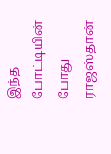இந்த போட்டியின் போது ராஜஸ்தான்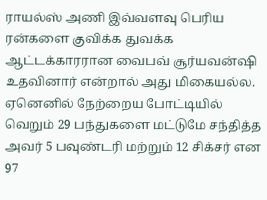ராயல்ஸ் அணி இவ்வளவு பெரிய ரன்களை குவிக்க துவக்க ஆட்டக்காரரான வைபவ் சூர்யவன்ஷி உதவினார் என்றால் அது மிகையல்ல. ஏனெனில் நேற்றைய போட்டியில் வெறும் 29 பந்துகளை மட்டுமே சந்தித்த அவர் 5 பவுண்டரி மற்றும் 12 சிக்சர் என 97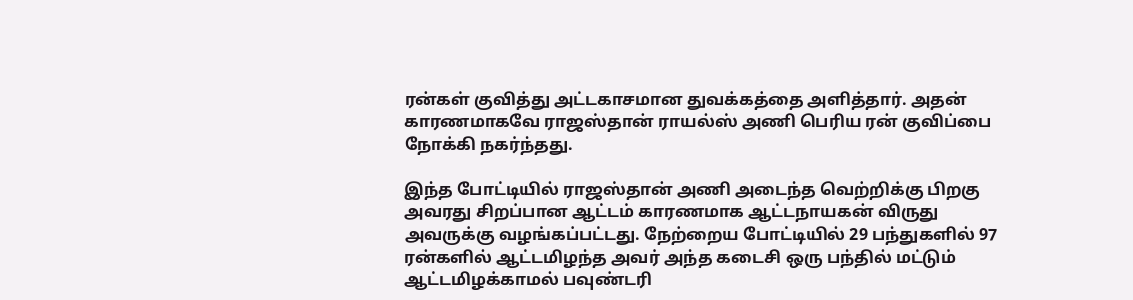ரன்கள் குவித்து அட்டகாசமான துவக்கத்தை அளித்தார். அதன் காரணமாகவே ராஜஸ்தான் ராயல்ஸ் அணி பெரிய ரன் குவிப்பை நோக்கி நகர்ந்தது.

இந்த போட்டியில் ராஜஸ்தான் அணி அடைந்த வெற்றிக்கு பிறகு அவரது சிறப்பான ஆட்டம் காரணமாக ஆட்டநாயகன் விருது அவருக்கு வழங்கப்பட்டது. நேற்றைய போட்டியில் 29 பந்துகளில் 97 ரன்களில் ஆட்டமிழந்த அவர் அந்த கடைசி ஒரு பந்தில் மட்டும் ஆட்டமிழக்காமல் பவுண்டரி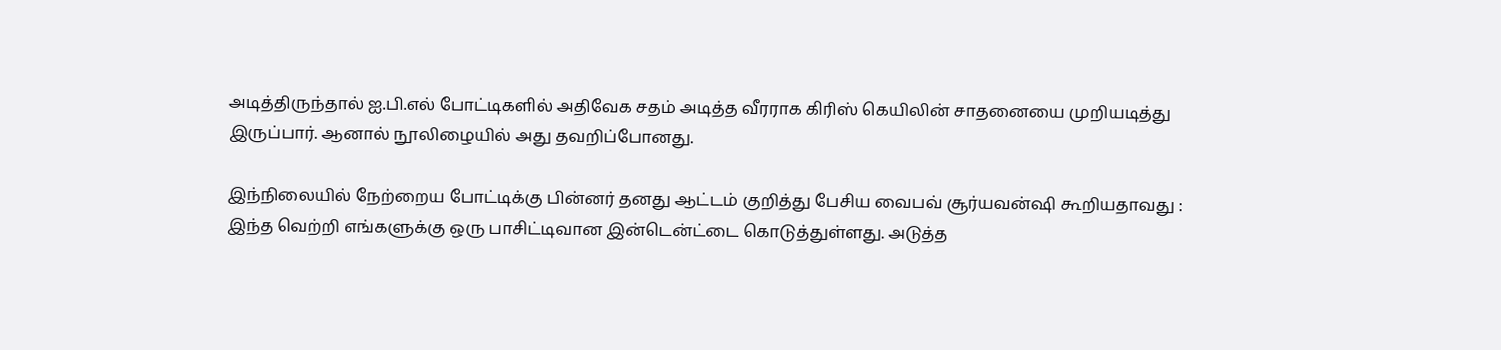அடித்திருந்தால் ஐ.பி.எல் போட்டிகளில் அதிவேக சதம் அடித்த வீரராக கிரிஸ் கெயிலின் சாதனையை முறியடித்து இருப்பார். ஆனால் நூலிழையில் அது தவறிப்போனது.

இந்நிலையில் நேற்றைய போட்டிக்கு பின்னர் தனது ஆட்டம் குறித்து பேசிய வைபவ் சூர்யவன்ஷி கூறியதாவது : இந்த வெற்றி எங்களுக்கு ஒரு பாசிட்டிவான இன்டென்ட்டை கொடுத்துள்ளது. அடுத்த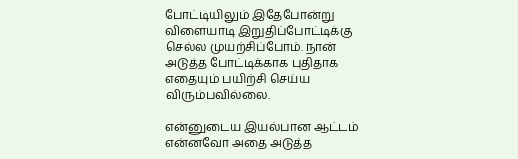போட்டியிலும் இதேபோன்று விளையாடி இறுதிப்போட்டிக்கு செல்ல முயற்சிப்போம். நான் அடுத்த போட்டிக்காக புதிதாக எதையும் பயிற்சி செய்ய விரும்பவில்லை.

என்னுடைய இயல்பான ஆட்டம் என்னவோ அதை அடுத்த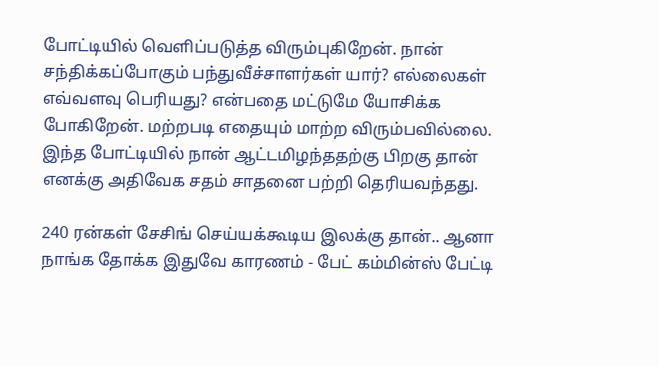போட்டியில் வெளிப்படுத்த விரும்புகிறேன். நான் சந்திக்கப்போகும் பந்துவீச்சாளர்கள் யார்? எல்லைகள் எவ்வளவு பெரியது? என்பதை மட்டுமே யோசிக்க போகிறேன். மற்றபடி எதையும் மாற்ற விரும்பவில்லை. இந்த போட்டியில் நான் ஆட்டமிழந்ததற்கு பிறகு தான் எனக்கு அதிவேக சதம் சாதனை பற்றி தெரியவந்தது.

240 ரன்கள் சேசிங் செய்யக்கூடிய இலக்கு தான்.. ஆனா நாங்க தோக்க இதுவே காரணம் - பேட் கம்மின்ஸ் பேட்டி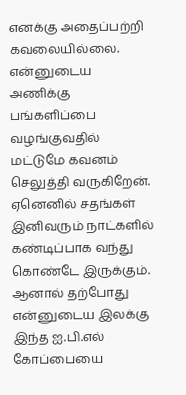எனக்கு அதைப்பற்றி கவலையில்லை. என்னுடைய அணிக்கு பங்களிப்பை வழங்குவதில் மட்டுமே கவனம் செலுத்தி வருகிறேன். ஏனெனில் சதங்கள் இனிவரும் நாட்களில் கண்டிப்பாக வந்து கொண்டே இருக்கும். ஆனால் தற்போது என்னுடைய இலக்கு இந்த ஐ.பி.எல் கோப்பையை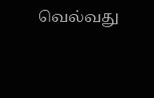வெல்வது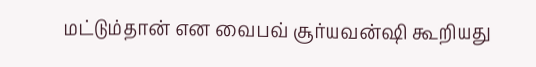மட்டும்தான் என வைபவ் சூர்யவன்ஷி கூறியது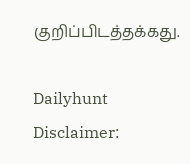குறிப்பிடத்தக்கது.

Dailyhunt
Disclaimer: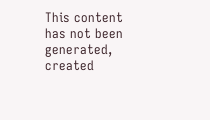This content has not been generated, created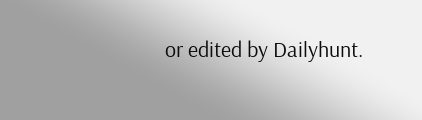or edited by Dailyhunt.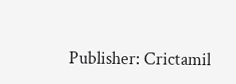Publisher: Crictamil